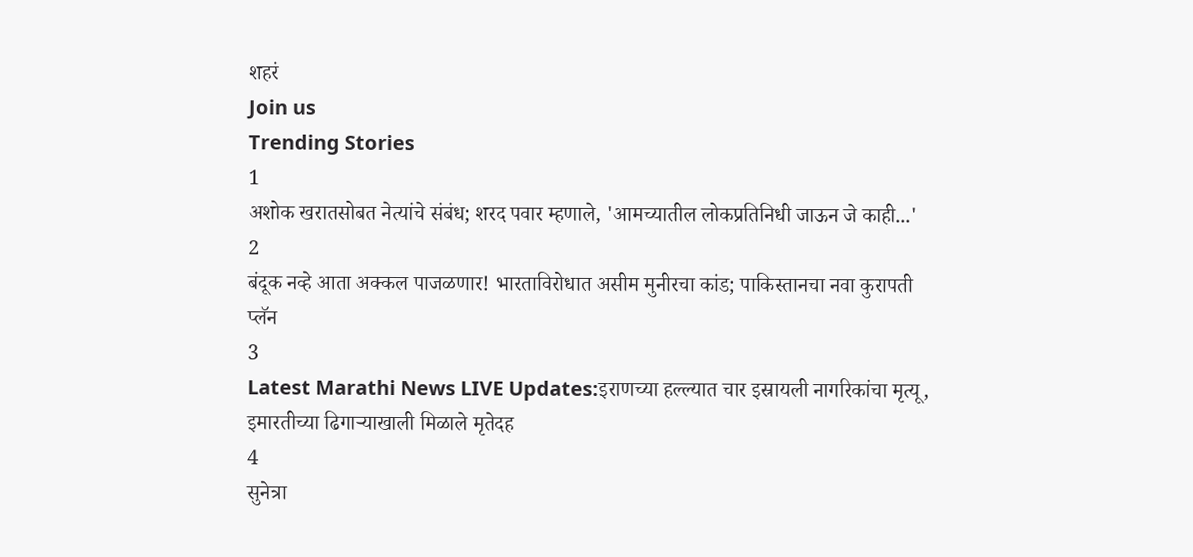शहरं
Join us
Trending Stories
1
अशोक खरातसोबत नेत्यांचे संबंध; शरद पवार म्हणाले, 'आमच्यातील लोकप्रतिनिधी जाऊन जे काही...'
2
बंदूक नव्हे आता अक्कल पाजळणार! भारताविरोधात असीम मुनीरचा कांड; पाकिस्तानचा नवा कुरापती प्लॅन
3
Latest Marathi News LIVE Updates:इराणच्या हल्ल्यात चार इस्रायली नागरिकांचा मृत्यू, इमारतीच्या ढिगाऱ्याखाली मिळाले मृतेदह
4
सुनेत्रा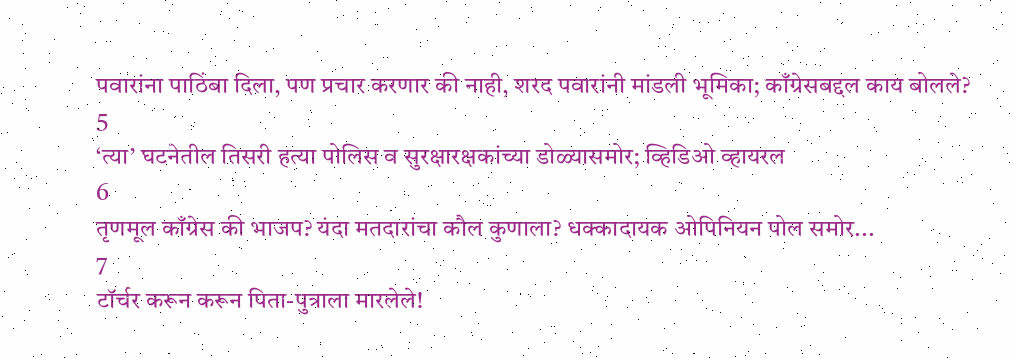पवारांना पाठिंबा दिला, पण प्रचार करणार की नाही, शरद पवारांनी मांडली भूमिका; काँग्रेसबद्दल काय बोलले?
5
‘त्या’ घटनेतील तिसरी हत्या पोलिस व सुरक्षारक्षकांच्या डोळ्यासमोर; व्हिडिओ व्हायरल
6
तृणमूल काँग्रेस की भाजप? यंदा मतदारांचा कौल कुणाला? धक्कादायक ओपिनियन पोल समोर...
7
टॉर्चर करून करून पिता-पुत्राला मारलेले!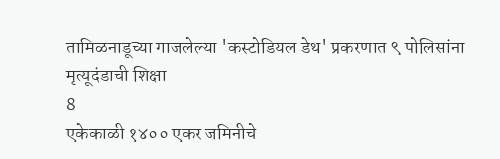तामिळनाडूच्या गाजलेल्या 'कस्टोडियल डेथ' प्रकरणात ९ पोलिसांना मृत्यूदंडाची शिक्षा
8
एकेकाळी १४०० एकर जमिनीचे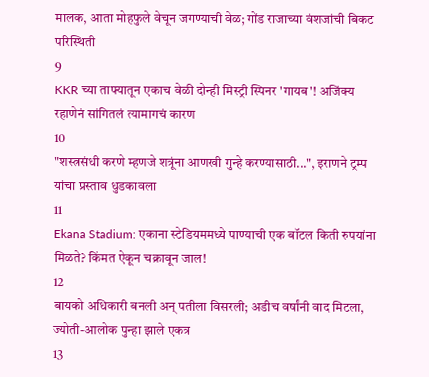मालक, आता मोहफुले वेचून जगण्याची वेळ; गोंड राजाच्या वंशजांची बिकट परिस्थिती
9
KKR च्या ताफ्यातून एकाच वेळी दोन्ही मिस्ट्री स्पिनर 'गायब'! अजिंक्य रहाणेनं सांगितलं त्यामागचं कारण
10
"शस्त्रसंधी करणे म्हणजे शत्रूंना आणखी गुन्हे करण्यासाठी...", इराणने ट्रम्प यांचा प्रस्ताव धुडकावला
11
Ekana Stadium: एकाना स्टेडियममध्ये पाण्याची एक बॉटल किती रुपयांना मिळते? किंमत ऐकून चक्रावून जाल!
12
बायको अधिकारी बनली अन् पतीला विसरली; अडीच वर्षांनी वाद मिटला, ज्योती-आलोक पुन्हा झाले एकत्र
13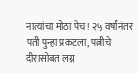नात्यांचा मोठा पेच! २५ वर्षांनंतर पती पुन्हा प्रकटला, पत्नीचे दीरासोबत लग्न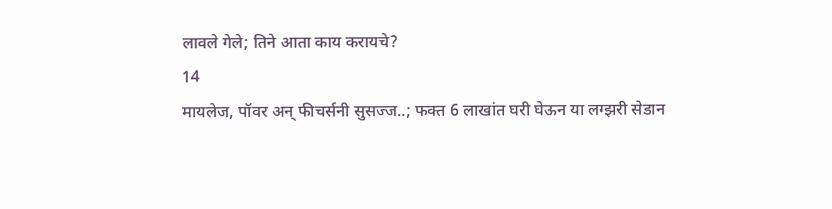लावले गेले; तिने आता काय करायचे?
14
मायलेज, पॉवर अन् फीचर्सनी सुसज्ज..; फक्त 6 लाखांत घरी घेऊन या लग्झरी सेडान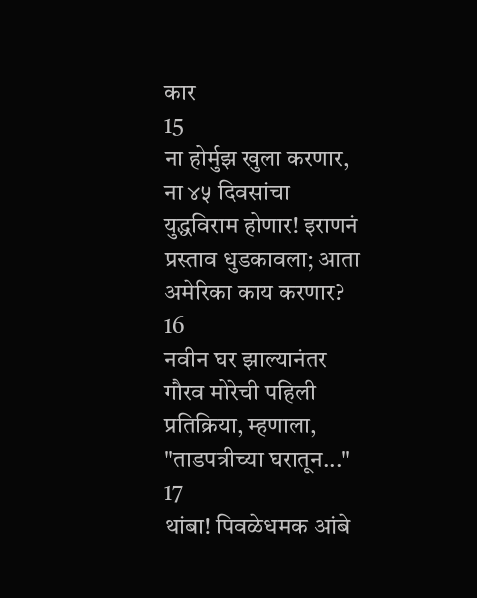कार
15
ना होर्मुझ खुला करणार, ना ४५ दिवसांचा युद्धविराम होणार! इराणनं प्रस्ताव धुडकावला; आता अमेरिका काय करणार?
16
नवीन घर झाल्यानंतर गौरव मोरेची पहिली प्रतिक्रिया, म्हणाला, "ताडपत्रीच्या घरातून..."
17
थांबा! पिवळेधमक आंबे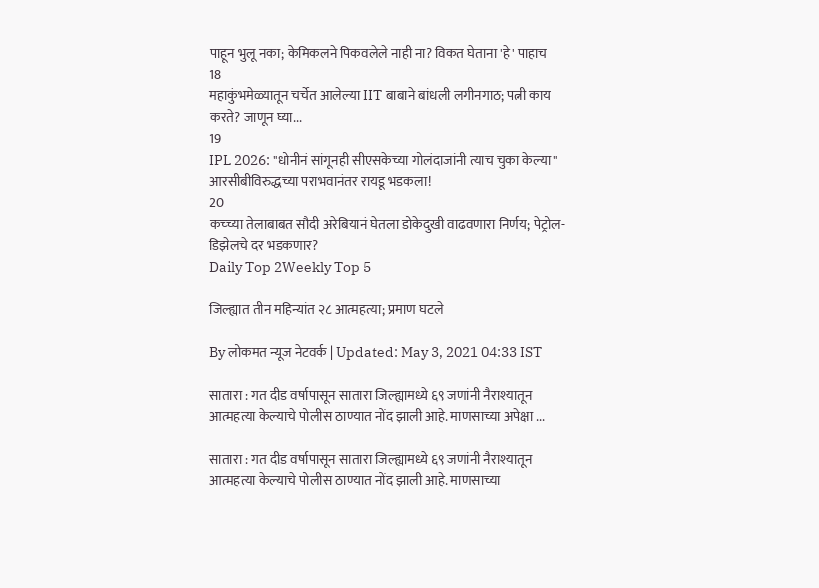पाहून भुलू नका; केमिकलने पिकवलेले नाही ना? विकत घेताना 'हे' पाहाच
18
महाकुंभमेळ्यातून चर्चेत आलेल्या IIT बाबाने बांधली लगीनगाठ; पत्नी काय करते? जाणून घ्या...
19
IPL 2026: "धोनीनं सांगूनही सीएसकेच्या गोलंदाजांनी त्याच चुका केल्या" आरसीबीविरुद्धच्या पराभवानंतर रायडू भडकला!
20
कच्च्या तेलाबाबत सौदी अरेबियानं घेतला डोकेदुखी वाढवणारा निर्णय; पेट्रोल-डिझेलचे दर भडकणार?
Daily Top 2Weekly Top 5

जिल्ह्यात तीन महिन्यांत २८ आत्महत्या; प्रमाण घटले

By लोकमत न्यूज नेटवर्क | Updated: May 3, 2021 04:33 IST

सातारा : गत दीड वर्षापासून सातारा जिल्ह्यामध्ये ६९ जणांनी नैराश्यातून आत्महत्या केल्याचे पोलीस ठाण्यात नोंद झाली आहे. माणसाच्या अपेक्षा ...

सातारा : गत दीड वर्षापासून सातारा जिल्ह्यामध्ये ६९ जणांनी नैराश्यातून आत्महत्या केल्याचे पोलीस ठाण्यात नोंद झाली आहे. माणसाच्या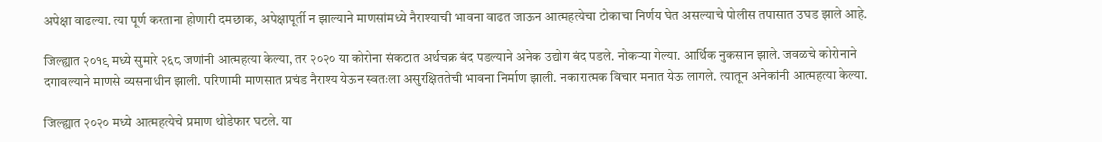अपेक्षा वाढल्या. त्या पूर्ण करताना होणारी दमछाक, अपेक्षापूर्ती न झाल्याने माणसांमध्ये नैराश्याची भावना वाढत जाऊन आत्महत्येचा टोकाचा निर्णय घेत असल्याचे पोलीस तपासात उघड झाले आहे.

जिल्ह्यात २०१९ मध्ये सुमारे २६८ जणांनी आत्महत्या केल्या, तर २०२० या कोरोना संकटात अर्थचक्र बंद पडल्याने अनेक उद्योग बंद पडले. नोकऱ्या गेल्या. आर्थिक नुकसान झाले. जवळचे कोरोनाने दगावल्याने माणसे व्यसनाधीन झाली. परिणामी माणसात प्रचंड नैराश्य येऊन स्वतःला असुरक्षिततेची भावना निर्माण झाली. नकारात्मक विचार मनात येऊ लागले. त्यातून अनेकांनी आत्महत्या केल्या.

जिल्ह्यात २०२० मध्ये आत्महत्येचे प्रमाण थोडेफार घटले. या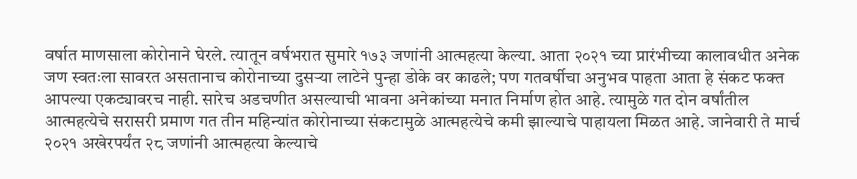वर्षात माणसाला कोरोनाने घेरले. त्यातून वर्षभरात सुमारे १७३ जणांनी आत्महत्या केल्या. आता २०२१ च्या प्रारंभीच्या कालावधीत अनेक जण स्वतःला सावरत असतानाच कोरोनाच्या दुसऱ्या लाटेने पुन्हा डोके वर काढले; पण गतवर्षीचा अनुभव पाहता आता हे संकट फक्त आपल्या एकट्यावरच नाही. सारेच अडचणीत असल्याची भावना अनेकांच्या मनात निर्माण होत आहे. त्यामुळे गत दोन वर्षांतील आत्महत्येचे सरासरी प्रमाण गत तीन महिन्यांत कोरोनाच्या संकटामुळे आत्महत्येचे कमी झाल्याचे पाहायला मिळत आहे. जानेवारी ते मार्च २०२१ अखेरपर्यंत २८ जणांनी आत्महत्या केल्याचे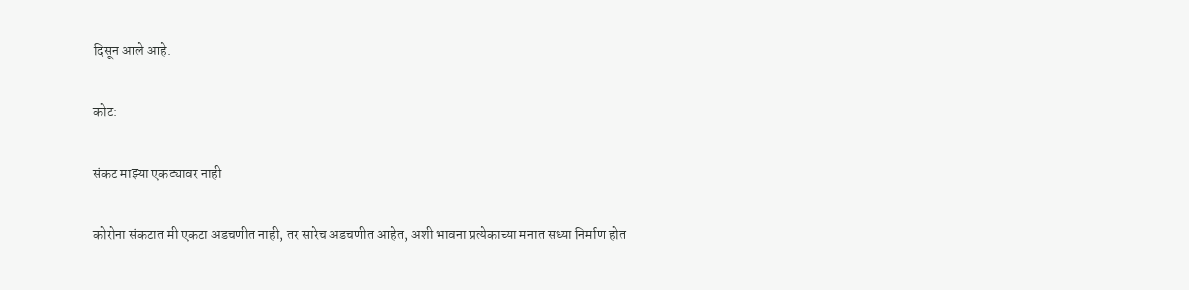दिसून आले आहे.

कोट:

संकट माझ्या एकट्यावर नाही

कोरोना संकटात मी एकटा अडचणीत नाही, तर सारेच अडचणीत आहेत, अशी भावना प्रत्येकाच्या मनात सध्या निर्माण होत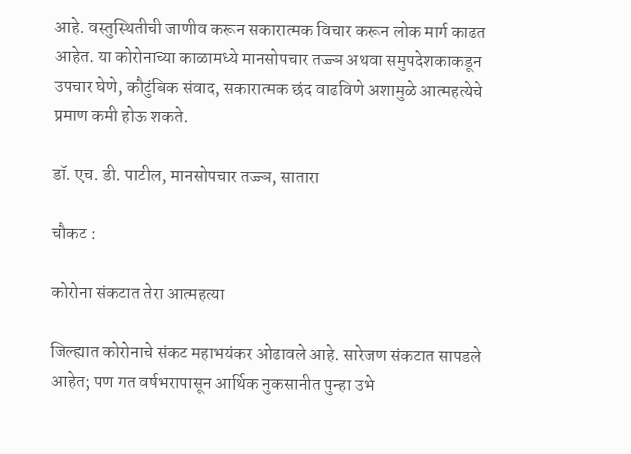आहे. वस्तुस्थितीची जाणीव करून सकारात्मक विचार करून लोक मार्ग काढत आहेत. या कोरोनाच्या काळामध्ये मानसोपचार तज्ज्ञ अथवा समुपदेशकाकडून उपचार घेणे, कौटुंबिक संवाद, सकारात्मक छंद वाढविणे अशामुळे आत्महत्येचे प्रमाण कमी होऊ शकते.

डॉ. एच. डी. पाटील, मानसोपचार तज्ज्ञ, सातारा

चौकट :

कोरोना संकटात तेरा आत्महत्या

जिल्ह्यात कोरोनाचे संकट महाभयंकर ओढावले आहे. सारेजण संकटात सापडले आहेत; पण गत वर्षभरापासून आर्थिक नुकसानीत पुन्हा उभे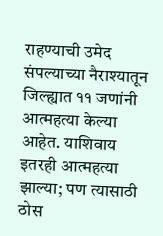राहण्याची उमेद संपल्याच्या नैराश्यातून जिल्ह्यात ११ जणांनी आत्महत्या केल्या आहेत. याशिवाय इतरही आत्महत्या झाल्या; पण त्यासाठी ठोस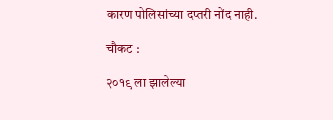कारण पोलिसांच्या दप्तरी नोंद नाही.

चौकट :

२०१९ ला झालेल्या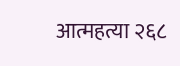आत्महत्या २६८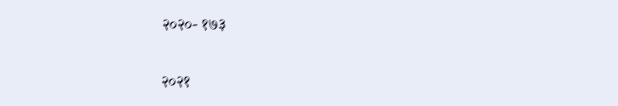२०२०- १७३

२०२१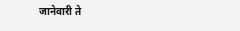जानेवारी ते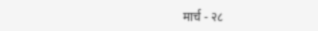मार्च - २८